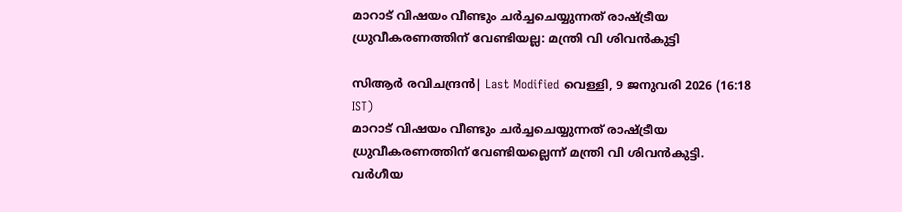മാറാട് വിഷയം വീണ്ടും ചര്‍ച്ചചെയ്യുന്നത് രാഷ്ട്രീയ ധ്രുവീകരണത്തിന് വേണ്ടിയല്ല: മന്ത്രി വി ശിവന്‍കുട്ടി

സിആര്‍ രവിചന്ദ്രന്‍| Last Modified വെള്ളി, 9 ജനുവരി 2026 (16:18 IST)
മാറാട് വിഷയം വീണ്ടും ചര്‍ച്ചചെയ്യുന്നത് രാഷ്ട്രീയ ധ്രുവീകരണത്തിന് വേണ്ടിയല്ലെന്ന് മന്ത്രി വി ശിവന്‍കുട്ടി. വര്‍ഗീയ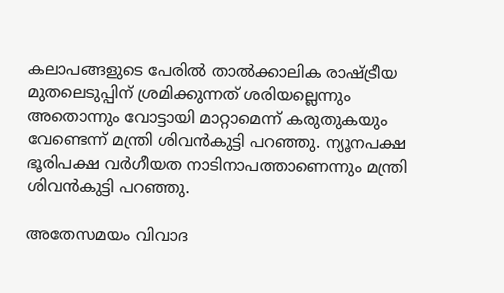കലാപങ്ങളുടെ പേരില്‍ താല്‍ക്കാലിക രാഷ്ട്രീയ മുതലെടുപ്പിന് ശ്രമിക്കുന്നത് ശരിയല്ലെന്നും അതൊന്നും വോട്ടായി മാറ്റാമെന്ന് കരുതുകയും വേണ്ടെന്ന് മന്ത്രി ശിവന്‍കുട്ടി പറഞ്ഞു. ന്യൂനപക്ഷ ഭൂരിപക്ഷ വര്‍ഗീയത നാടിനാപത്താണെന്നും മന്ത്രി ശിവന്‍കുട്ടി പറഞ്ഞു.

അതേസമയം വിവാദ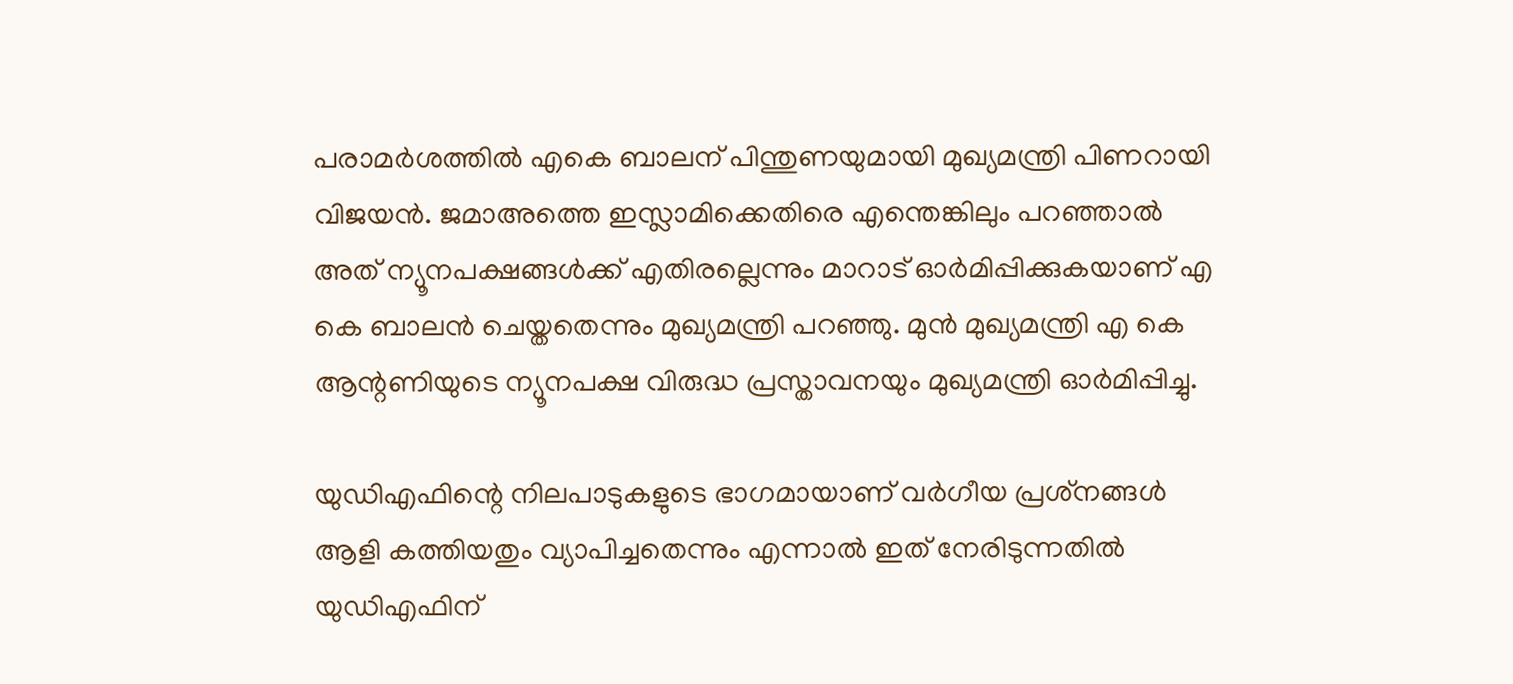പരാമര്‍ശത്തില്‍ എകെ ബാലന് പിന്തുണയുമായി മുഖ്യമന്ത്രി പിണറായി വിജയന്‍. ജമാഅത്തെ ഇസ്ലാമിക്കെതിരെ എന്തെങ്കിലും പറഞ്ഞാല്‍ അത് ന്യൂനപക്ഷങ്ങള്‍ക്ക് എതിരല്ലെന്നും മാറാട് ഓര്‍മിപ്പിക്കുകയാണ് എ കെ ബാലന്‍ ചെയ്തതെന്നും മുഖ്യമന്ത്രി പറഞ്ഞു. മുന്‍ മുഖ്യമന്ത്രി എ കെ ആന്റണിയുടെ ന്യൂനപക്ഷ വിരുദ്ധ പ്രസ്താവനയും മുഖ്യമന്ത്രി ഓര്‍മിപ്പിച്ചു.

യുഡിഎഫിന്റെ നിലപാടുകളുടെ ഭാഗമായാണ് വര്‍ഗീയ പ്രശ്‌നങ്ങള്‍ ആളി കത്തിയതും വ്യാപിച്ചതെന്നും എന്നാല്‍ ഇത് നേരിടുന്നതില്‍ യുഡിഎഫിന്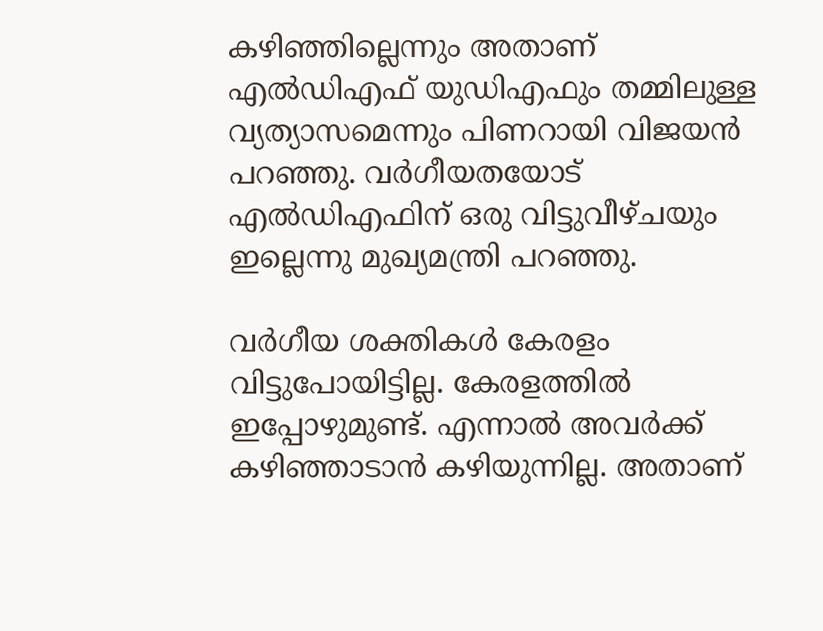കഴിഞ്ഞില്ലെന്നും അതാണ് എല്‍ഡിഎഫ് യുഡിഎഫും തമ്മിലുള്ള വ്യത്യാസമെന്നും പിണറായി വിജയന്‍ പറഞ്ഞു. വര്‍ഗീയതയോട് എല്‍ഡിഎഫിന് ഒരു വിട്ടുവീഴ്ചയും ഇല്ലെന്നു മുഖ്യമന്ത്രി പറഞ്ഞു.

വര്‍ഗീയ ശക്തികള്‍ കേരളം വിട്ടുപോയിട്ടില്ല. കേരളത്തില്‍ ഇപ്പോഴുമുണ്ട്. എന്നാല്‍ അവര്‍ക്ക് കഴിഞ്ഞാടാന്‍ കഴിയുന്നില്ല. അതാണ്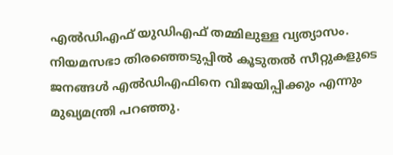എല്‍ഡിഎഫ് യുഡിഎഫ് തമ്മിലുള്ള വ്യത്യാസം. നിയമസഭാ തിരഞ്ഞെടുപ്പില്‍ കൂടുതല്‍ സീറ്റുകളുടെ ജനങ്ങള്‍ എല്‍ഡിഎഫിനെ വിജയിപ്പിക്കും എന്നും
മുഖ്യമന്ത്രി പറഞ്ഞു.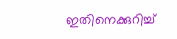ഇതിനെക്കുറിച്ച്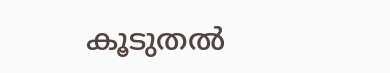കൂടുതല്‍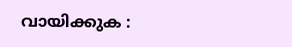വായിക്കുക :